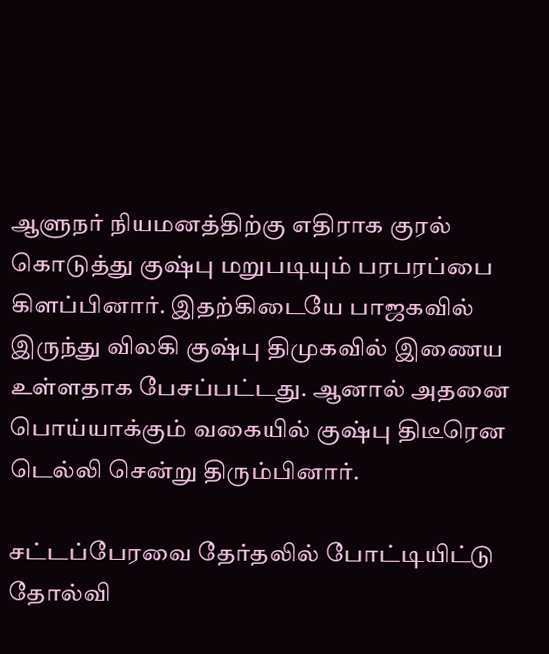ஆளுநர் நியமனத்திற்கு எதிராக குரல் கொடுத்து குஷ்பு மறுபடியும் பரபரப்பை கிளப்பினார். இதற்கிடையே பாஜகவில் இருந்து விலகி குஷ்பு திமுகவில் இணைய உள்ளதாக பேசப்பட்டது. ஆனால் அதனை பொய்யாக்கும் வகையில் குஷ்பு திடீரென டெல்லி சென்று திரும்பினார்.

சட்டப்பேரவை தேர்தலில் போட்டியிட்டு தோல்வி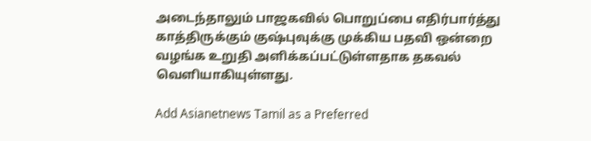அடைந்தாலும் பாஜகவில் பொறுப்பை எதிர்பார்த்து காத்திருக்கும் குஷ்புவுக்கு முக்கிய பதவி ஒன்றை வழங்க உறுதி அளிக்கப்பட்டுள்ளதாக தகவல் வெளியாகியுள்ளது.

Add Asianetnews Tamil as a Preferred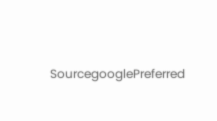SourcegooglePreferred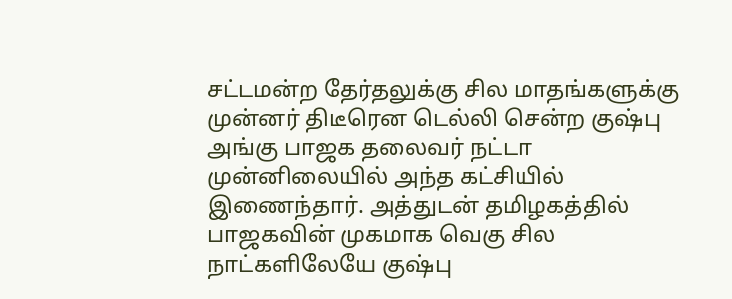சட்டமன்ற தேர்தலுக்கு சில மாதங்களுக்கு முன்னர் திடீரென டெல்லி சென்ற குஷ்பு அங்கு பாஜக தலைவர் நட்டா முன்னிலையில் அந்த கட்சியில் இணைந்தார். அத்துடன் தமிழகத்தில் பாஜகவின் முகமாக வெகு சில நாட்களிலேயே குஷ்பு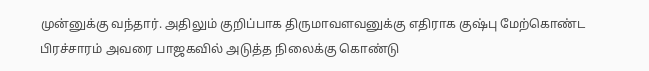முன்னுக்கு வந்தார். அதிலும் குறிப்பாக திருமாவளவனுக்கு எதிராக குஷ்பு மேற்கொண்ட பிரச்சாரம் அவரை பாஜகவில் அடுத்த நிலைக்கு கொண்டு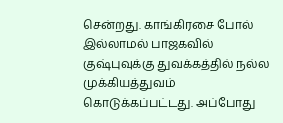சென்றது. காங்கிரசை போல் இல்லாமல் பாஜகவில் குஷ்புவுக்கு துவக்கத்தில் நல்ல முக்கியத்துவம் கொடுக்கப்பட்டது. அப்போது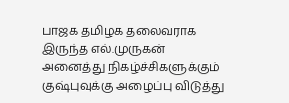பாஜக தமிழக தலைவராக இருந்த எல்.முருகன் அனைத்து நிகழ்ச்சிகளுக்கும் குஷ்புவுக்கு அழைப்பு விடுத்து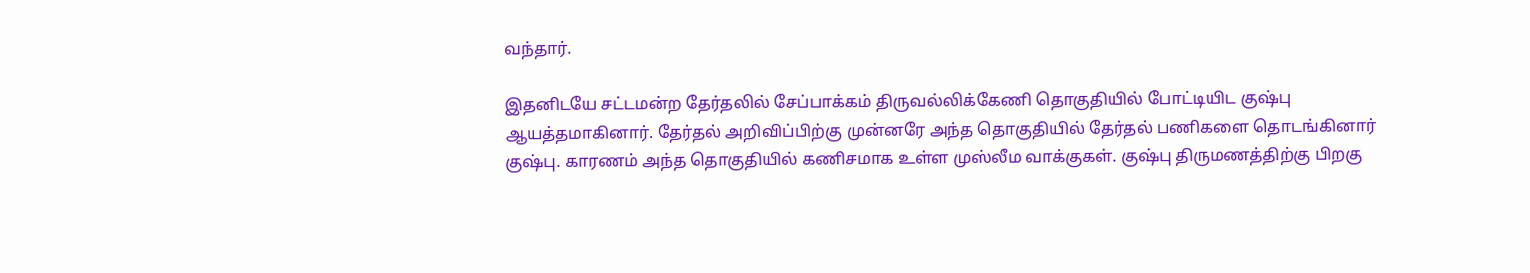வந்தார்.

இதனிடயே சட்டமன்ற தேர்தலில் சேப்பாக்கம் திருவல்லிக்கேணி தொகுதியில் போட்டியிட குஷ்பு ஆயத்தமாகினார். தேர்தல் அறிவிப்பிற்கு முன்னரே அந்த தொகுதியில் தேர்தல் பணிகளை தொடங்கினார் குஷ்பு. காரணம் அந்த தொகுதியில் கணிசமாக உள்ள முஸ்லீம வாக்குகள். குஷ்பு திருமணத்திற்கு பிறகு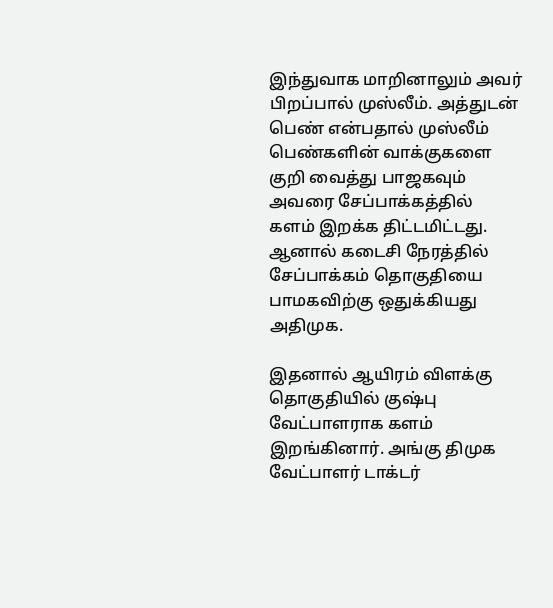இந்துவாக மாறினாலும் அவர் பிறப்பால் முஸ்லீம். அத்துடன் பெண் என்பதால் முஸ்லீம் பெண்களின் வாக்குகளை குறி வைத்து பாஜகவும் அவரை சேப்பாக்கத்தில் களம் இறக்க திட்டமிட்டது. ஆனால் கடைசி நேரத்தில் சேப்பாக்கம் தொகுதியை பாமகவிற்கு ஒதுக்கியது அதிமுக.

இதனால் ஆயிரம் விளக்கு தொகுதியில் குஷ்பு வேட்பாளராக களம் இறங்கினார். அங்கு திமுக வேட்பாளர் டாக்டர்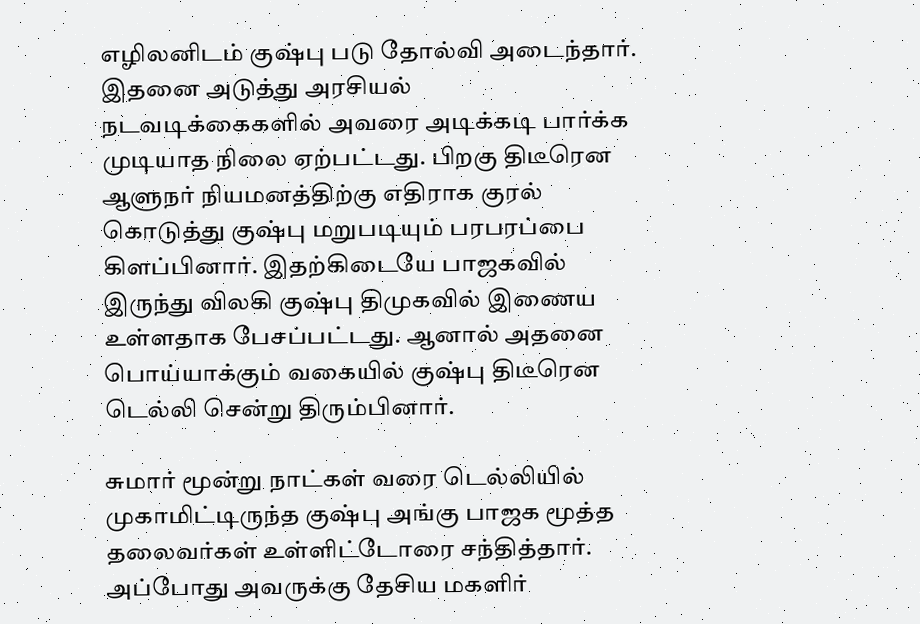எழிலனிடம் குஷ்பு படு தோல்வி அடைந்தார். இதனை அடுத்து அரசியல் நடவடிக்கைகளில் அவரை அடிக்கடி பார்க்க முடியாத நிலை ஏற்பட்டது. பிறகு திடீரென ஆளுநர் நியமனத்திற்கு எதிராக குரல் கொடுத்து குஷ்பு மறுபடியும் பரபரப்பை கிளப்பினார். இதற்கிடையே பாஜகவில் இருந்து விலகி குஷ்பு திமுகவில் இணைய உள்ளதாக பேசப்பட்டது. ஆனால் அதனை பொய்யாக்கும் வகையில் குஷ்பு திடீரென டெல்லி சென்று திரும்பினார்.

சுமார் மூன்று நாட்கள் வரை டெல்லியில் முகாமிட்டிருந்த குஷ்பு அங்கு பாஜக மூத்த தலைவர்கள் உள்ளிட்டோரை சந்தித்தார். அப்போது அவருக்கு தேசிய மகளிர்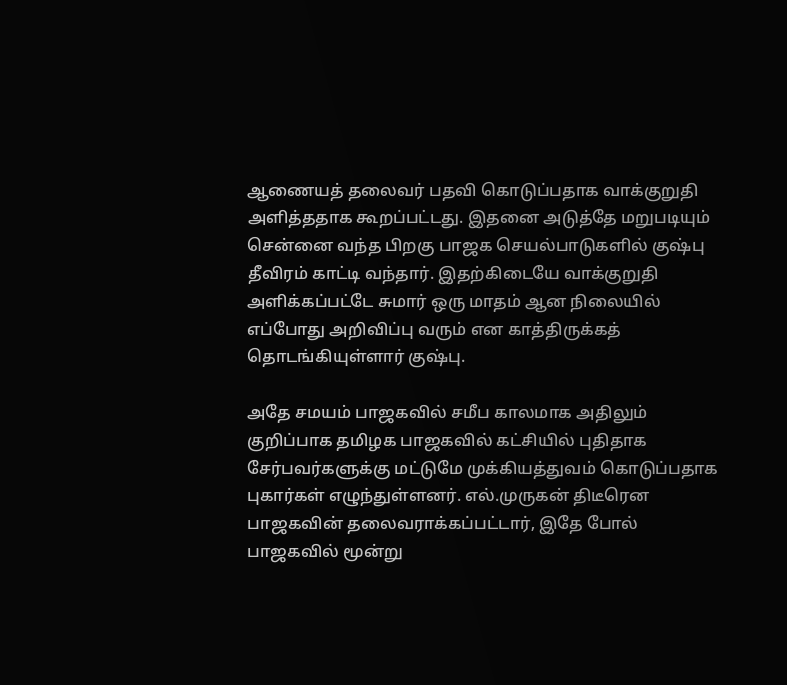ஆணையத் தலைவர் பதவி கொடுப்பதாக வாக்குறுதி அளித்ததாக கூறப்பட்டது. இதனை அடுத்தே மறுபடியும் சென்னை வந்த பிறகு பாஜக செயல்பாடுகளில் குஷ்பு தீவிரம் காட்டி வந்தார். இதற்கிடையே வாக்குறுதி அளிக்கப்பட்டே சுமார் ஒரு மாதம் ஆன நிலையில் எப்போது அறிவிப்பு வரும் என காத்திருக்கத் தொடங்கியுள்ளார் குஷ்பு.

அதே சமயம் பாஜகவில் சமீப காலமாக அதிலும் குறிப்பாக தமிழக பாஜகவில் கட்சியில் புதிதாக சேர்பவர்களுக்கு மட்டுமே முக்கியத்துவம் கொடுப்பதாக புகார்கள் எழுந்துள்ளனர். எல்.முருகன் திடீரென பாஜகவின் தலைவராக்கப்பட்டார், இதே போல் பாஜகவில் மூன்று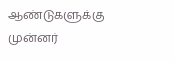ஆண்டுகளுக்கு முன்னர்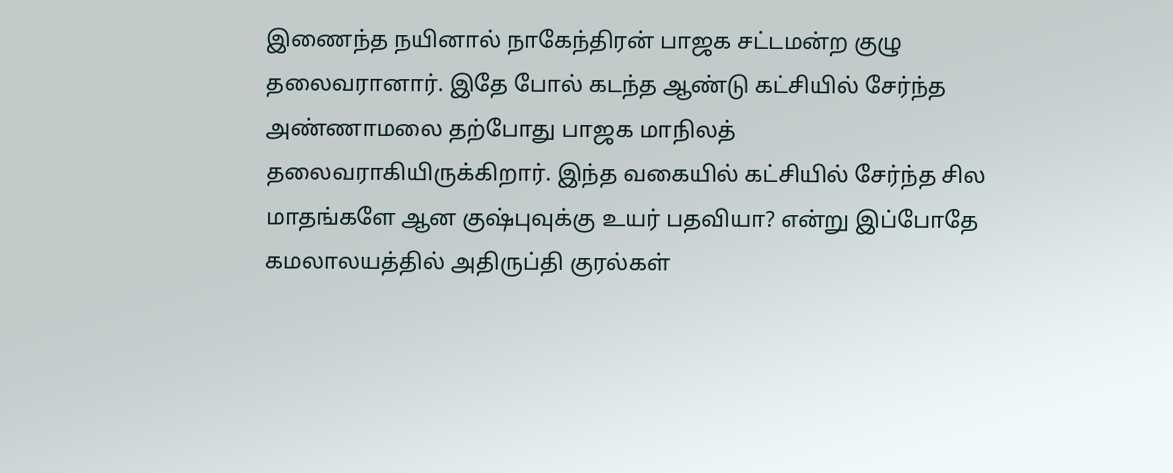இணைந்த நயினால் நாகேந்திரன் பாஜக சட்டமன்ற குழு தலைவரானார். இதே போல் கடந்த ஆண்டு கட்சியில் சேர்ந்த அண்ணாமலை தற்போது பாஜக மாநிலத் தலைவராகியிருக்கிறார். இந்த வகையில் கட்சியில் சேர்ந்த சில மாதங்களே ஆன குஷ்புவுக்கு உயர் பதவியா? என்று இப்போதே கமலாலயத்தில் அதிருப்தி குரல்கள்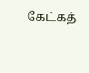கேட்கத்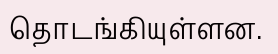தொடங்கியுள்ளன.